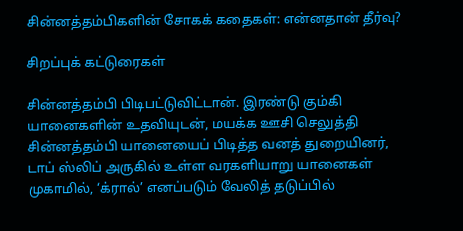சின்னத்தம்பிகளின் சோகக் கதைகள்: என்னதான் தீர்வு?

சிறப்புக் கட்டுரைகள்

சின்னத்தம்பி பிடிபட்டுவிட்டான். இரண்டு கும்கி யானைகளின் உதவியுடன், மயக்க ஊசி செலுத்தி சின்னத்தம்பி யானையைப் பிடித்த வனத் துறையினர், டாப் ஸ்லிப் அருகில் உள்ள வரகளியாறு யானைகள் முகாமில், ‘க்ரால்’ எனப்படும் வேலித் தடுப்பில்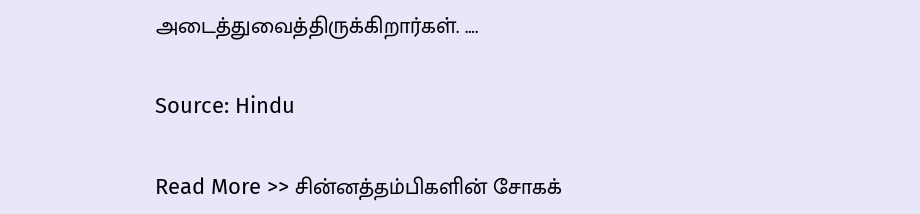அடைத்துவைத்திருக்கிறார்கள். ….

Source: Hindu

Read More >> சின்னத்தம்பிகளின் சோகக்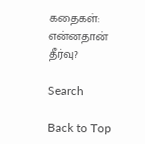கதைகள்: என்னதான் தீர்வு?

Search

Back to Top